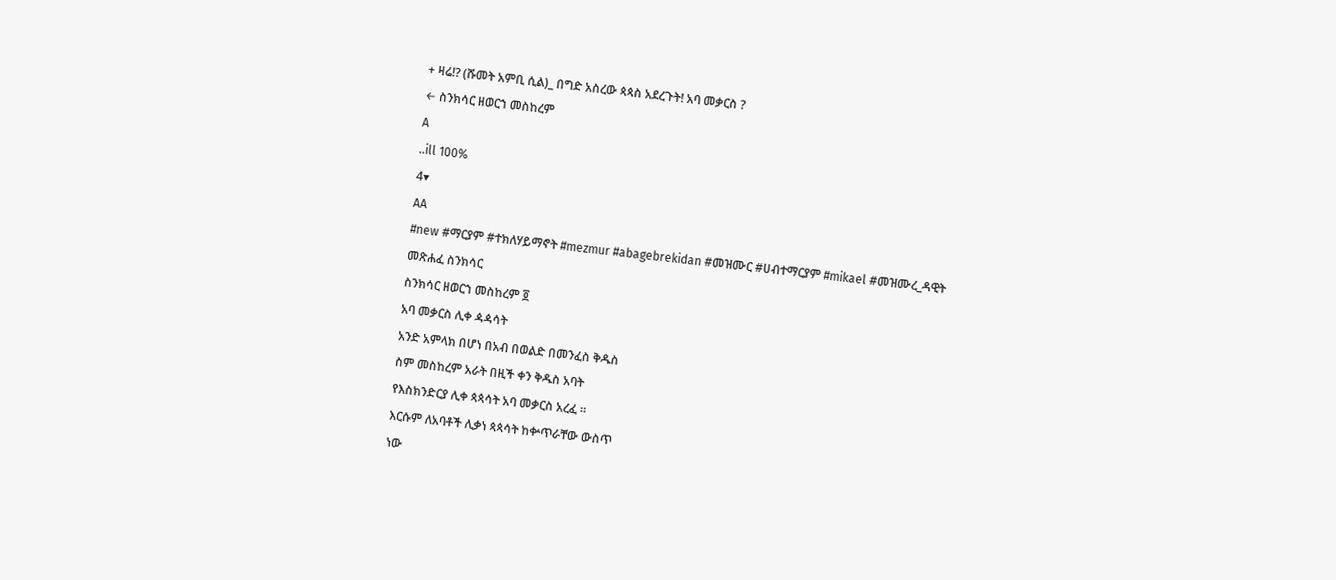+ ዛሬ⁉ (ሹመት አምቢ ሲል)_ በግድ አስረው ጳጳስ አደረጉት! አባ መቃርስ ?
← ስንክሳር ዘወርኀ መስከረም
A
..ill 100%
4▾
AA
#new #ማርያም #ተክለሃይማኖት #mezmur #abagebrekidan #መዝሙር #ሀብተማርያም #mikael #መዝሙረ_ዳዊት
መጽሐፈ ስንክሳር
ስንክሳር ዘወርኀ መስከረም ፬
አባ መቃርስ ሊቀ ዻዻሳት
አንድ አምላክ በሆነ በአብ በወልድ በመንፈስ ቅዱስ
ስም መስከረም አራት በዚች ቀን ቅዱስ አባት
የእስክንድርያ ሊቀ ጳጳሳት አባ መቃርስ አረፈ ።
እርሱም ለአባቶች ሊቃነ ጳጳሳት ከቍጥራቸው ውስጥ
ነው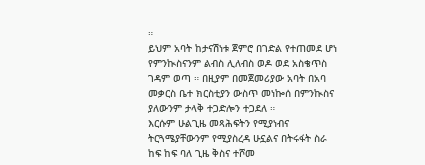።
ይህም አባት ከታናሽነቱ ጀምሮ በገድል የተጠመደ ሆነ
የምንኲስናንም ልብስ ሊለብስ ወዶ ወደ አስቄጥስ
ገዳም ወጣ ። በዚያም በመጀመሪያው አባት በአባ
መቃርስ ቤተ ክርስቲያን ውስጥ መነኰሰ በምንኲስና
ያለውንም ታላቅ ተጋድሎን ተጋደለ ።
እርሱም ሁልጊዜ መጻሕፍትን የሚያነብና
ትርጓሜያቸውንም የሚያስረዳ ሁኗልና በትሩፋት ስራ
ከፍ ከፍ ባለ ጊዜ ቅስና ተሾመ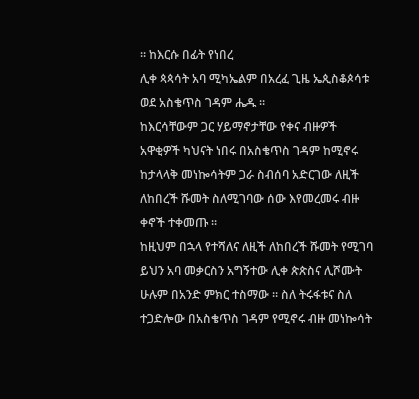። ከእርሱ በፊት የነበረ
ሊቀ ጳጳሳት አባ ሚካኤልም በአረፈ ጊዜ ኤጲስቆጶሳቱ
ወደ አስቄጥስ ገዳም ሔዱ ።
ከእርሳቸውም ጋር ሃይማኖታቸው የቀና ብዙዎች
አዋቂዎች ካህናት ነበሩ በአስቄጥስ ገዳም ከሚኖሩ
ከታላላቅ መነኰሳትም ጋራ ስብሰባ አድርገው ለዚች
ለከበረች ሹመት ስለሚገባው ሰው እየመረመሩ ብዙ
ቀኖች ተቀመጡ ።
ከዚህም በኋላ የተሻለና ለዚች ለከበረች ሹመት የሚገባ
ይህን አባ መቃርስን አግኝተው ሊቀ ጵጵስና ሊሾሙት
ሁሉም በአንድ ምክር ተስማው ። ስለ ትሩፋቱና ስለ
ተጋድሎው በአስቄጥስ ገዳም የሚኖሩ ብዙ መነኰሳት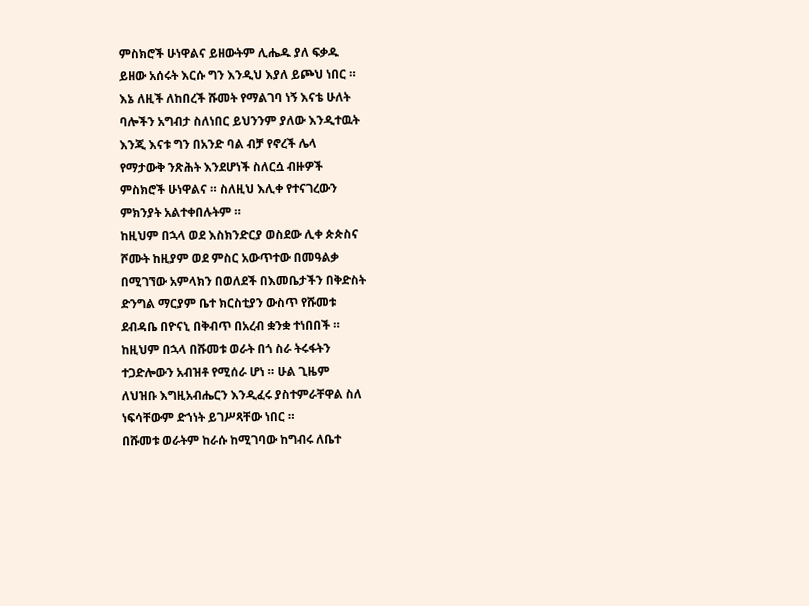ምስክሮች ሁነዋልና ይዘውትም ሊሔዱ ያለ ፍቃዱ
ይዘው አሰሩት እርሱ ግን እንዲህ እያለ ይጮህ ነበር ።
እኔ ለዚች ለከበረች ሹመት የማልገባ ነኝ እናቴ ሁለት
ባሎችን አግብታ ስለነበር ይህንንም ያለው እንዲተዉት
እንጂ እናቱ ግን በአንድ ባል ብቻ የኖረች ሌላ
የማታውቅ ንጽሕት እንደሆነች ስለርሷ ብዙዎች
ምስክሮች ሁነዋልና ። ስለዚህ እሊቀ የተናገረውን
ምክንያት አልተቀበሉትም ።
ከዚህም በኋላ ወደ እስክንድርያ ወስደው ሊቀ ጵጵስና
ሾሙት ከዚያም ወደ ምስር አውጥተው በመዓልቃ
በሚገኘው አምላክን በወለደች በእመቤታችን በቅድስት
ድንግል ማርያም ቤተ ክርስቲያን ውስጥ የሹመቱ
ደብዳቤ በዮናኒ በቅብጥ በአረብ ቋንቋ ተነበበች ።
ከዚህም በኋላ በሹመቱ ወራት በጎ ስራ ትሩፋትን
ተጋድሎውን አብዝቶ የሚሰራ ሆነ ። ሁል ጊዜም
ለህዝቡ እግዚአብሔርን እንዲፈሩ ያስተምራቸዋል ስለ
ነፍሳቸውም ድኀነት ይገሥጻቸው ነበር ።
በሹመቱ ወራትም ከራሱ ከሚገባው ከግብሩ ለቤተ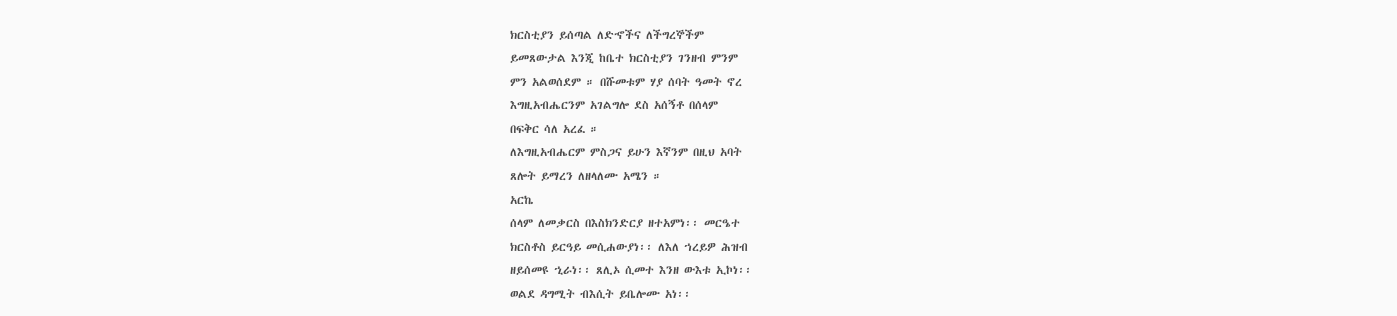ክርስቲያን ይሰጣል ለድኆችና ለችግረኞችም
ይመጸውታል እንጂ ከቤተ ክርስቲያን ገንዘብ ምንም
ምን አልወሰደም ። በሹመቱም ሃያ ሰባት ዓመት ኖረ
እግዚአብሔርንም አገልግሎ ደስ አሰኝቶ በሰላም
በፍቅር ሳለ አረፈ ።
ለእግዚአብሔርም ምስጋና ይሁን እኛንም በዚህ አባት
ጸሎት ይማረን ለዘላለሙ አሜን ።
አርኬ
ሰላም ለመቃርስ በእስክንድርያ ዘተአምነ፡፡ መርዔተ
ክርስቶስ ይርዓይ መሲሐውያነ፡፡ ለእለ ኀረይዎ ሕዝብ
ዘይሰመዩ ኂራነ፡፡ ጸሊኦ ሲመተ እንዘ ውእቱ ኢኮነ፡፡
ወልደ ዳግሚት ብእሲት ይቤሎሙ አነ፡፡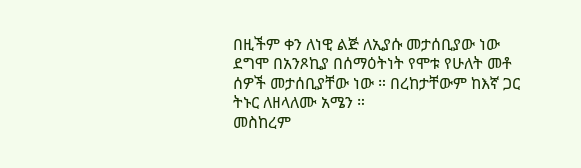በዚችም ቀን ለነዊ ልጅ ለኢያሱ መታሰቢያው ነው
ደግሞ በአንጾኪያ በሰማዕትነት የሞቱ የሁለት መቶ
ሰዎች መታሰቢያቸው ነው ። በረከታቸውም ከእኛ ጋር
ትኑር ለዘላለሙ አሜን ።
መስከረም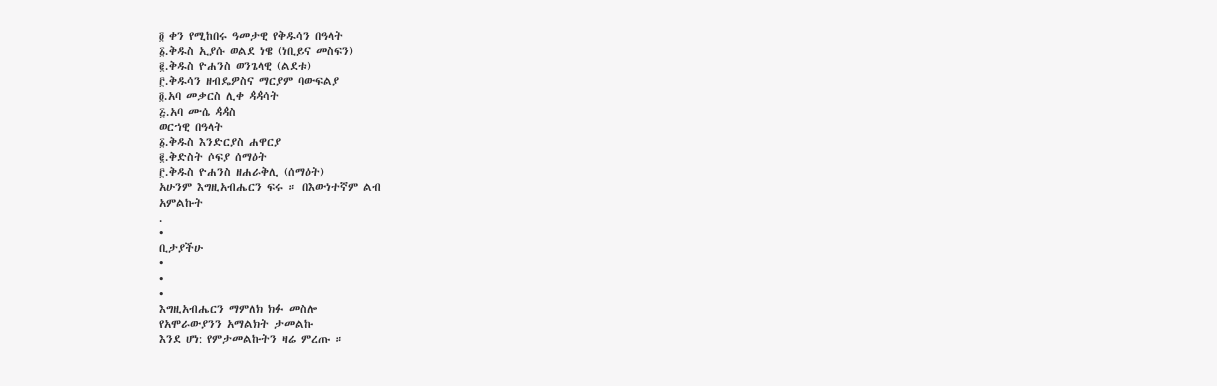፬ ቀን የሚከበሩ ዓመታዊ የቅዱሳን በዓላት
፩.ቅዱስ ኢያሱ ወልደ ነዌ (ነቢይና መስፍን)
፪.ቅዱስ ዮሐንስ ወንጌላዊ (ልደቱ)
፫.ቅዱሳን ዘብዴዎስና ማርያም ባውፍልያ
፬.አባ መቃርስ ሊቀ ዻዻሳት
፭.አባ ሙሴ ዻዻስ
ወርኀዊ በዓላት
፩.ቅዱስ እንድርያስ ሐዋርያ
፪.ቅድስት ሶፍያ ሰማዕት
፫.ቅዱስ ዮሐንስ ዘሐራቅሊ (ሰማዕት)
አሁንም እግዚአብሔርን ፍሩ ። በእውነተኛም ልብ
አምልኩት
.
•
ቢታያችሁ
•
•
•
እግዚአብሔርን ማምለክ ክፉ መስሎ
የአሞራውያንን አማልክት ታመልኩ
እንደ ሆነ: የምታመልኩትን ዛሬ ምረጡ ።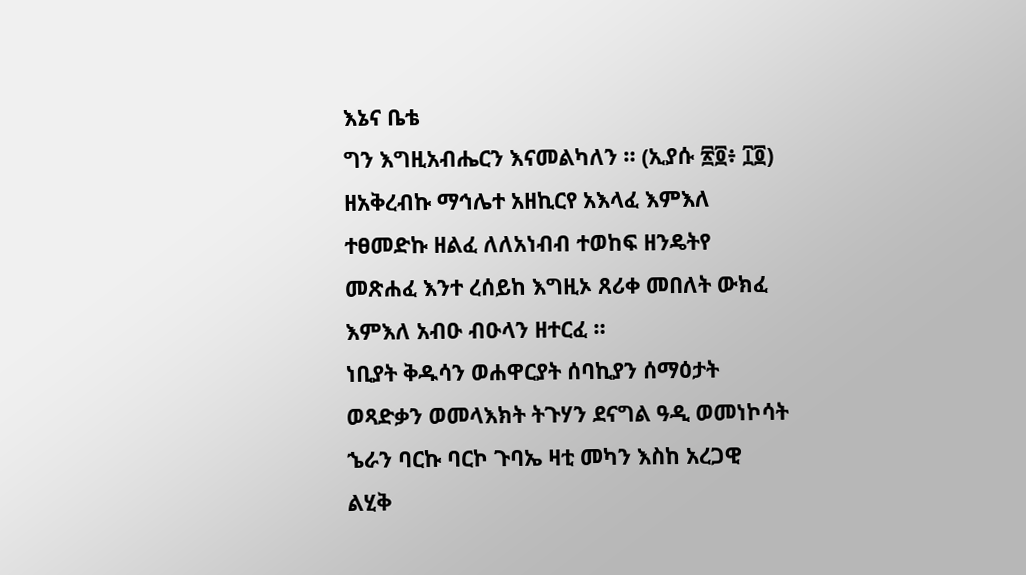እኔና ቤቴ
ግን እግዚአብሔርን እናመልካለን ። (ኢያሱ ፳፬፥ ፲፬)
ዘአቅረብኩ ማኅሌተ አዘኪርየ አእላፈ እምእለ
ተፀመድኩ ዘልፈ ለለአነብብ ተወከፍ ዘንዴትየ
መጽሐፈ እንተ ረሰይከ እግዚኦ ጸሪቀ መበለት ውክፈ
እምእለ አብዑ ብዑላን ዘተርፈ ።
ነቢያት ቅዱሳን ወሐዋርያት ሰባኪያን ሰማዕታት
ወጻድቃን ወመላእክት ትጉሃን ደናግል ዓዲ ወመነኮሳት
ኄራን ባርኩ ባርኮ ጉባኤ ዛቲ መካን እስከ አረጋዊ
ልሂቅ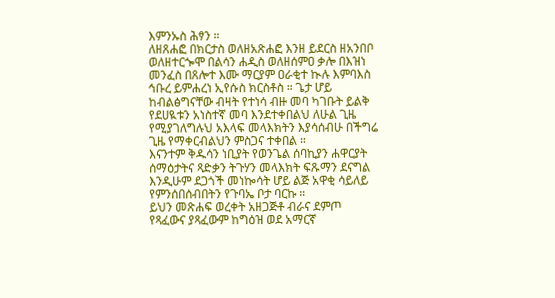እምንኡስ ሕፃን ።
ለዘጸሐፎ በክርታስ ወለዘአጽሐፎ እንዘ ይደርስ ዘአንበቦ
ወለዘተርጐሞ በልሳን ሐዲስ ወለዘሰምዐ ቃሎ በእዝነ
መንፈስ በጸሎተ እሙ ማርያም ዐራቂተ ኲሉ እምባእስ
ኅቡረ ይምሐረነ ኢየሱስ ክርስቶስ ። ጌታ ሆይ
ከብልፅግናቸው ብዛት የተነሳ ብዙ መባ ካገቡት ይልቅ
የደሀዪቱን አነስተኛ መባ እንደተቀበልህ ለሁል ጊዜ
የሚያገለግሉህ አእላፍ መላእክትን እያሳሰብሁ በችግሬ
ጊዜ የማቀርብልህን ምስጋና ተቀበል ።
እናንተም ቅዱሳን ነቢያት የወንጌል ሰባኪያን ሐዋርያት
ሰማዕታትና ጻድቃን ትጉሃን መላእክት ፍጹማን ደናግል
እንዲሁም ደጋጎች መነኰሳት ሆይ ልጅ አዋቂ ሳይለይ
የምንሰበሰብበትን የጉባኤ ቦታ ባርኩ ።
ይህን መጽሐፍ ወረቀት አዘጋጅቶ ብራና ደምጦ
የጻፈውና ያጻፈውም ከግዕዝ ወደ አማርኛ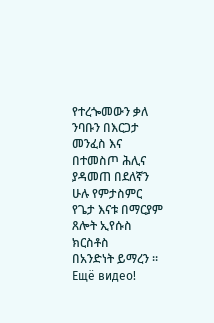የተረጐመውን ቃለ ንባቡን በእርጋታ መንፈስ እና
በተመስጦ ሕሊና ያዳመጠ በደለኛን ሁሉ የምታስምር
የጌታ እናቱ በማርያም ጸሎት ኢየሱስ ክርስቶስ
በአንድነት ይማረን ።
Ещё видео!